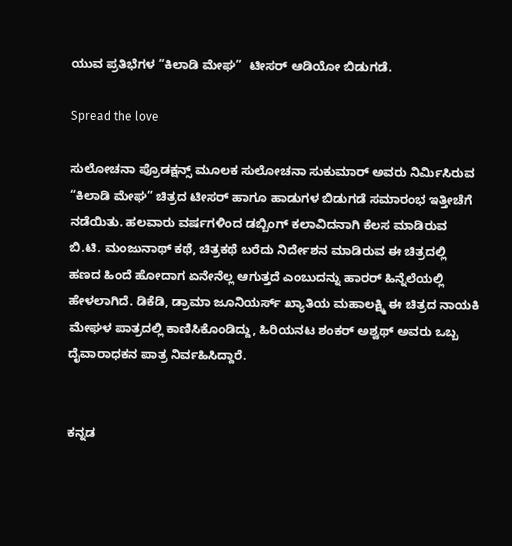ಯುವ ಪ್ರತಿಭೆಗಳ “ಕಿಲಾಡಿ ಮೇಘ”  ಟೀಸರ್ ಆಡಿಯೋ ಬಿಡುಗಡೆ.

Spread the love

ಸುಲೋಚನಾ ಪ್ರೊಡಕ್ಷನ್ಸ್ ಮೂಲಕ ಸುಲೋಚನಾ ಸುಕುಮಾರ್ ಅವರು ನಿರ್ಮಿಸಿರುವ “ಕಿಲಾಡಿ ಮೇಘ” ಚಿತ್ರದ ಟೀಸರ್ ಹಾಗೂ ಹಾಡುಗಳ ಬಿಡುಗಡೆ ಸಮಾರಂಭ ಇತ್ತೀಚೆಗೆ ನಡೆಯಿತು. ಹಲವಾರು ವರ್ಷಗಳಿಂದ ಡಬ್ಬಿಂಗ್ ಕಲಾವಿದನಾಗಿ ಕೆಲಸ ಮಾಡಿರುವ ಬಿ.ಟಿ. ಮಂಜುನಾಥ್ ಕಥೆ, ಚಿತ್ರಕಥೆ ಬರೆದು ನಿರ್ದೇಶನ ಮಾಡಿರುವ ಈ ಚಿತ್ರದಲ್ಲಿ ಹಣದ ಹಿಂದೆ ಹೋದಾಗ ಏನೇನೆಲ್ಲ ಆಗುತ್ತದೆ ಎಂಬುದನ್ನು ಹಾರರ್ ಹಿನ್ನೆಲೆಯಲ್ಲಿ ಹೇಳಲಾಗಿದೆ. ಡಿಕೆಡಿ, ಡ್ರಾಮಾ ಜೂನಿಯರ್ಸ್ ಖ್ಯಾತಿಯ ಮಹಾಲಕ್ಷ್ಮಿ ಈ ಚಿತ್ರದ ನಾಯಕಿ ಮೇಘಳ ಪಾತ್ರದಲ್ಲಿ ಕಾಣಿಸಿಕೊಂಡಿದ್ದು, ಹಿರಿಯನಟ ಶಂಕರ್ ಅಶ್ವಥ್ ಅವರು ಒಬ್ಬ ದೈವಾರಾಧಕನ ಪಾತ್ರ ನಿರ್ವಹಿಸಿದ್ದಾರೆ.


ಕನ್ನಡ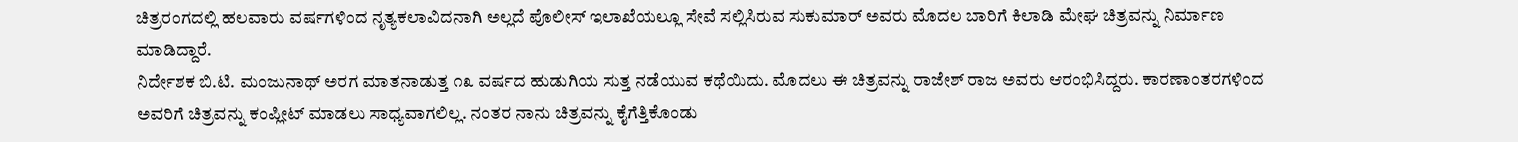ಚಿತ್ರರಂಗದಲ್ಲಿ ಹಲವಾರು ವರ್ಷಗಳಿಂದ ನೃತ್ಯ‌ಕಲಾವಿದನಾಗಿ ಅಲ್ಲದೆ ಪೊಲೀಸ್ ಇಲಾಖೆಯಲ್ಲೂ ಸೇವೆ ಸಲ್ಲಿಸಿರುವ ಸುಕುಮಾರ್ ಅವರು ಮೊದಲ ಬಾರಿಗೆ ಕಿಲಾಡಿ ಮೇಘ ಚಿತ್ರವನ್ನು ನಿರ್ಮಾಣ ಮಾಡಿದ್ದಾರೆ.
ನಿರ್ದೇಶಕ ಬಿ.ಟಿ. ಮಂಜುನಾಥ್ ಅರಗ ಮಾತನಾಡುತ್ತ ೧೩ ವರ್ಷದ ಹುಡುಗಿಯ ಸುತ್ತ ನಡೆಯುವ ಕಥೆಯಿದು. ಮೊದಲು ಈ ಚಿತ್ರವನ್ನು ರಾಜೇಶ್ ರಾಜ ಅವರು ಆರಂಭಿಸಿದ್ದರು. ಕಾರಣಾಂತರಗಳಿಂದ ಅವರಿಗೆ ಚಿತ್ರವನ್ನು ಕಂಪ್ಲೀಟ್ ಮಾಡಲು ಸಾಧ್ಯವಾಗಲಿಲ್ಲ. ನಂತರ ನಾನು ಚಿತ್ರವನ್ನು ಕೈಗೆತ್ತಿಕೊಂಡು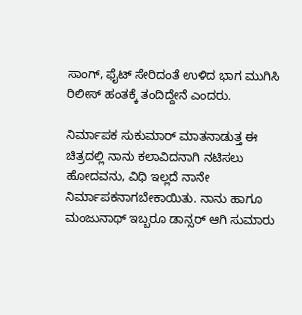ಸಾಂಗ್, ಫೈಟ್ ಸೇರಿದಂತೆ ಉಳಿದ ಭಾಗ ಮುಗಿಸಿ ರಿಲೀಸ್ ಹಂತಕ್ಕೆ ತಂದಿದ್ದೇನೆ ಎಂದರು.

ನಿರ್ಮಾಪಕ ಸುಕುಮಾರ್ ಮಾತನಾಡುತ್ತ ಈ ಚಿತ್ರದಲ್ಲಿ ನಾನು ಕಲಾವಿದನಾಗಿ ನಟಿಸಲು ಹೋದವನು, ವಿಧಿ ಇಲ್ಲದೆ ನಾನೇ ನಿರ್ಮಾಪಕನಾಗಬೇಕಾಯಿತು. ನಾನು ಹಾಗೂ ಮಂಜುನಾಥ್ ಇಬ್ಬರೂ ಡಾನ್ಸರ್ ಆಗಿ ಸುಮಾರು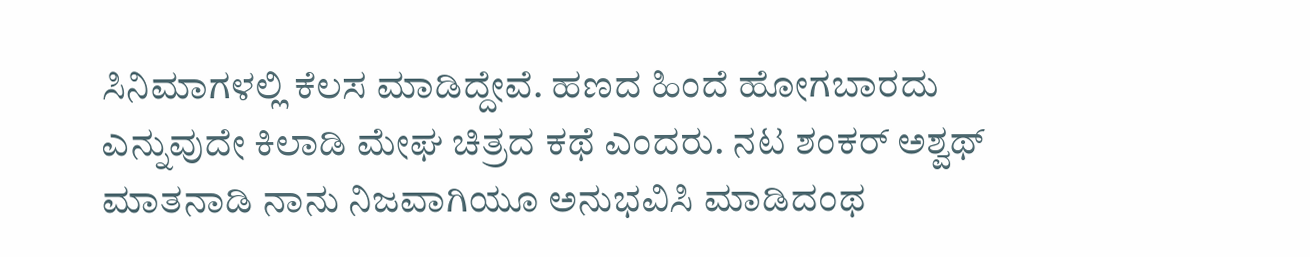ಸಿನಿಮಾಗಳಲ್ಲಿ ಕೆಲಸ ಮಾಡಿದ್ದೇವೆ. ಹಣದ ಹಿಂದೆ ಹೋಗಬಾರದು ಎನ್ನುವುದೇ ಕಿಲಾಡಿ ಮೇಘ ಚಿತ್ರದ ಕಥೆ ಎಂದರು. ನಟ ಶಂಕರ್ ಅಶ್ವಥ್ ಮಾತನಾಡಿ ನಾನು ನಿಜವಾಗಿಯೂ ಅನುಭವಿಸಿ ಮಾಡಿದಂಥ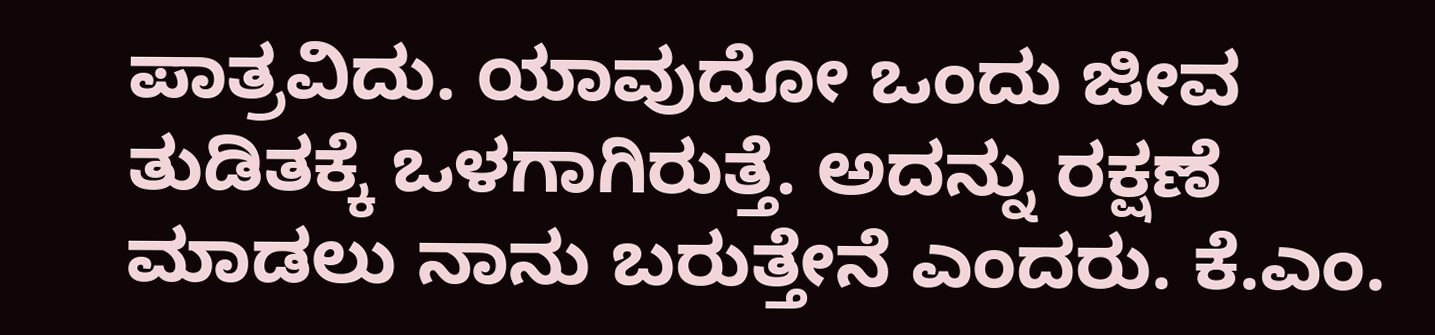ಪಾತ್ರವಿದು. ಯಾವುದೋ ಒಂದು ಜೀವ ತುಡಿತಕ್ಕೆ ಒಳಗಾಗಿರುತ್ತೆ. ಅದನ್ನು ರಕ್ಷಣೆ ಮಾಡಲು ನಾನು ಬರುತ್ತೇನೆ ಎಂದರು. ಕೆ.ಎಂ.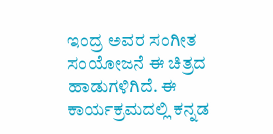ಇಂದ್ರ ಅವರ ಸಂಗೀತ ಸಂಯೋಜನೆ ಈ ಚಿತ್ರದ ಹಾಡುಗಳಿಗಿದೆ. ಈ ಕಾರ್ಯಕ್ರಮದಲ್ಲಿ ಕನ್ನಡ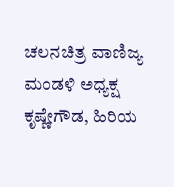ಚಲನಚಿತ್ರ ವಾಣಿಜ್ಯ ಮಂಡಳಿ ಅಧ್ಯಕ್ಷ ಕೃಷ್ಣೇಗೌಡ, ಹಿರಿಯ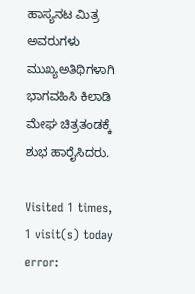ಹಾಸ್ಯನಟ ಮಿತ್ರ ಅವರುಗಳು ಮುಖ್ಯಅತಿಥಿಗಳಾಗಿ ಭಾಗವಹಿಸಿ ಕಿಲಾಡಿ ಮೇಘ ಚಿತ್ರತಂಡಕ್ಕೆ ಶುಭ ಹಾರೈಸಿದರು.

Visited 1 times, 1 visit(s) today
error: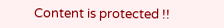Content is protected !!